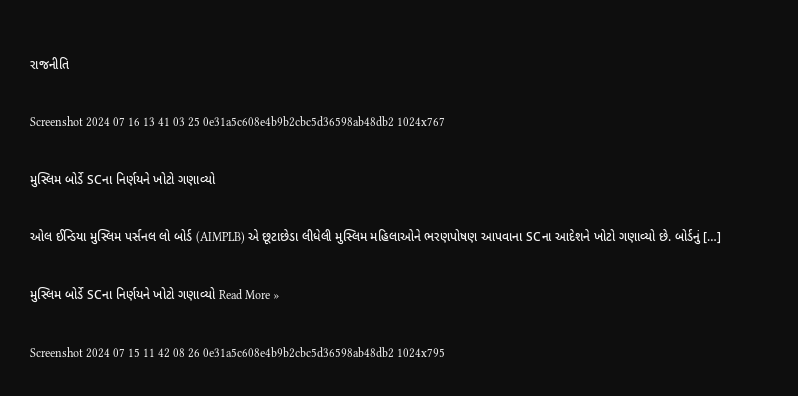રાજનીતિ

Screenshot 2024 07 16 13 41 03 25 0e31a5c608e4b9b2cbc5d36598ab48db2 1024x767

મુસ્લિમ બોર્ડે SCના નિર્ણયને ખોટો ગણાવ્યો

ઓલ ઈન્ડિયા મુસ્લિમ પર્સનલ લો બોર્ડ (AIMPLB) એ છૂટાછેડા લીધેલી મુસ્લિમ મહિલાઓને ભરણપોષણ આપવાના SCના આદેશને ખોટો ગણાવ્યો છે. બોર્ડનું […]

મુસ્લિમ બોર્ડે SCના નિર્ણયને ખોટો ગણાવ્યો Read More »

Screenshot 2024 07 15 11 42 08 26 0e31a5c608e4b9b2cbc5d36598ab48db2 1024x795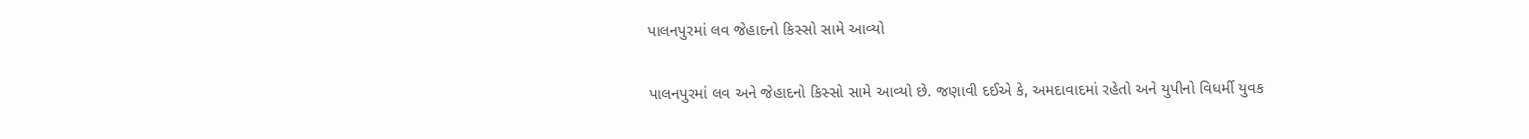પાલનપુરમાં લવ જેહાદનો કિસ્સો સામે આવ્યો

પાલનપુરમાં લવ અને જેહાદનો કિસ્સો સામે આવ્યો છે. જણાવી દઈએ કે, અમદાવાદમાં રહેતો અને યુપીનો વિધર્મી યુવક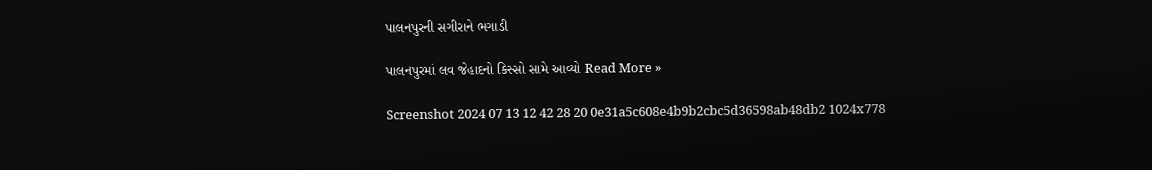પાલનપુરની સગીરાને ભગાડી

પાલનપુરમાં લવ જેહાદનો કિસ્સો સામે આવ્યો Read More »

Screenshot 2024 07 13 12 42 28 20 0e31a5c608e4b9b2cbc5d36598ab48db2 1024x778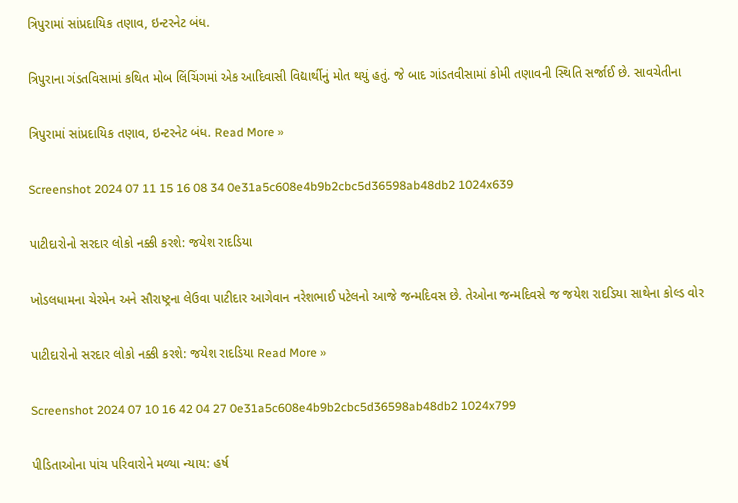ત્રિપુરામાં સાંપ્રદાયિક તણાવ, ઇન્ટરનેટ બંધ.

ત્રિપુરાના ગંડતવિસામાં કથિત મોબ લિંચિંગમાં એક આદિવાસી વિદ્યાર્થીનું મોત થયું હતું. જે બાદ ગાંડતવીસામાં કોમી તણાવની સ્થિતિ સર્જાઈ છે. સાવચેતીના

ત્રિપુરામાં સાંપ્રદાયિક તણાવ, ઇન્ટરનેટ બંધ. Read More »

Screenshot 2024 07 11 15 16 08 34 0e31a5c608e4b9b2cbc5d36598ab48db2 1024x639

પાટીદારોનો સરદાર લોકો નક્કી કરશે: જયેશ રાદડિયા

ખોડલધામના ચેરમેન અને સૌરાષ્ટ્રના લેઉવા પાટીદાર આગેવાન નરેશભાઈ પટેલનો આજે જન્મદિવસ છે. તેઓના જન્મદિવસે જ જયેશ રાદડિયા સાથેના કોલ્ડ વોર

પાટીદારોનો સરદાર લોકો નક્કી કરશે: જયેશ રાદડિયા Read More »

Screenshot 2024 07 10 16 42 04 27 0e31a5c608e4b9b2cbc5d36598ab48db2 1024x799

પીડિતાઓના પાંચ પરિવારોને મળ્યા ન્યાય: હર્ષ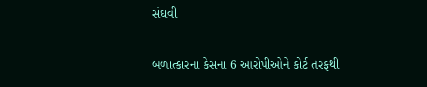સંઘવી

બળાત્કારના કેસના 6 આરોપીઓને કોર્ટ તરફથી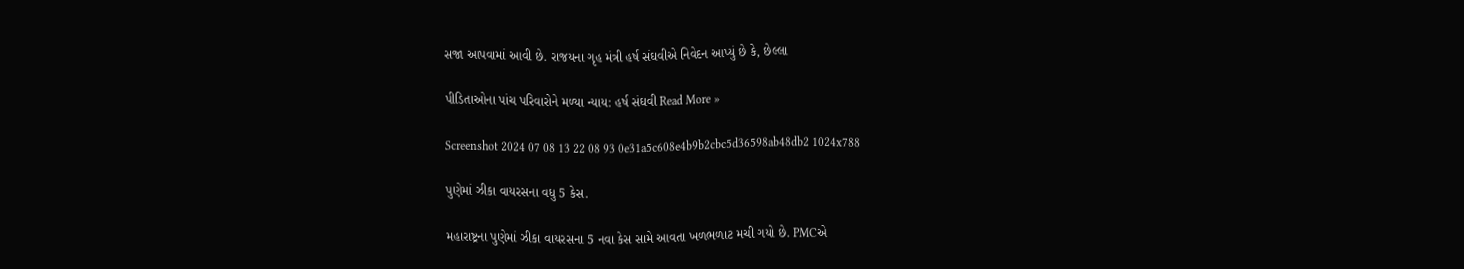સજા આપવામાં આવી છે. રાજયના ગૃહ મંત્રી હર્ષ સંઘવીએ નિવેદન આપ્યું છે કે, છેલ્લા

પીડિતાઓના પાંચ પરિવારોને મળ્યા ન્યાય: હર્ષ સંઘવી Read More »

Screenshot 2024 07 08 13 22 08 93 0e31a5c608e4b9b2cbc5d36598ab48db2 1024x788

પુણેમાં ઝીકા વાયરસના વધુ 5 કેસ.

મહારાષ્ટ્રના પુણેમાં ઝીકા વાયરસના 5 નવા કેસ સામે આવતા ખળભળાટ મચી ગયો છે. PMCએ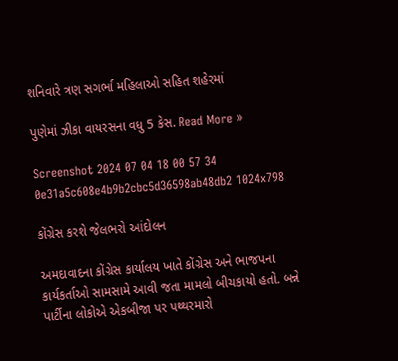શનિવારે ત્રણ સગર્ભા મહિલાઓ સહિત શહેરમાં

પુણેમાં ઝીકા વાયરસના વધુ 5 કેસ. Read More »

Screenshot 2024 07 04 18 00 57 34 0e31a5c608e4b9b2cbc5d36598ab48db2 1024x798

કોંગ્રેસ કરશે જેલભરો આંદોલન

અમદાવાદના કોંગ્રેસ કાર્યાલય ખાતે કોંગ્રેસ અને ભાજપના કાર્યકર્તાઓ સામસામે આવી જતા મામલો બીચકાયો હતો. બન્ને પાર્ટીના લોકોએ એકબીજા પર પથ્થરમારો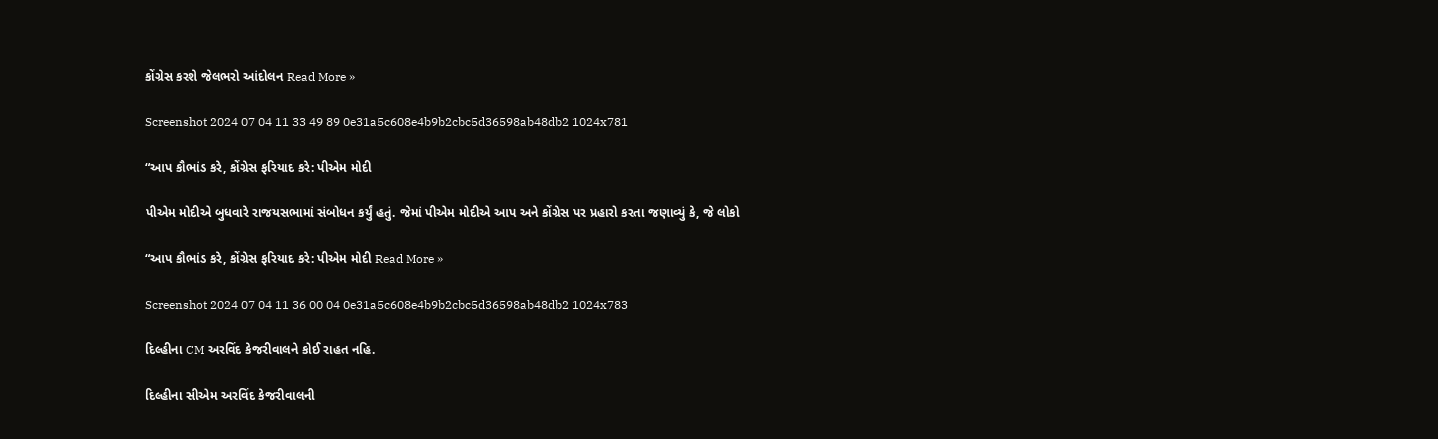કોંગ્રેસ કરશે જેલભરો આંદોલન Read More »

Screenshot 2024 07 04 11 33 49 89 0e31a5c608e4b9b2cbc5d36598ab48db2 1024x781

“આપ કૌભાંડ કરે, કોંગ્રેસ ફરિયાદ કરે: પીએમ મોદી

પીએમ મોદીએ બુધવારે રાજયસભામાં સંબોધન કર્યું હતું. જેમાં પીએમ મોદીએ આપ અને કોંગ્રેસ પર પ્રહારો કરતા જણાવ્યું કે, જે લોકો

“આપ કૌભાંડ કરે, કોંગ્રેસ ફરિયાદ કરે: પીએમ મોદી Read More »

Screenshot 2024 07 04 11 36 00 04 0e31a5c608e4b9b2cbc5d36598ab48db2 1024x783

દિલ્હીના CM અરવિંદ કેજરીવાલને કોઈ રાહત નહિ.

દિલ્હીના સીએમ અરવિંદ કેજરીવાલની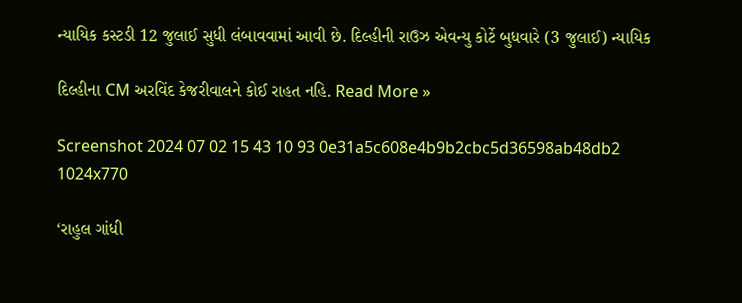ન્યાયિક કસ્ટડી 12 જુલાઈ સુધી લંબાવવામાં આવી છે. દિલ્હીની રાઉઝ એવન્યુ કોર્ટે બુધવારે (3 જુલાઈ) ન્યાયિક

દિલ્હીના CM અરવિંદ કેજરીવાલને કોઈ રાહત નહિ. Read More »

Screenshot 2024 07 02 15 43 10 93 0e31a5c608e4b9b2cbc5d36598ab48db2 1024x770

‘રાહુલ ગાંધી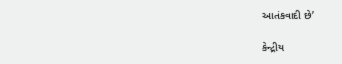આતંકવાદી છે’

કેન્દ્રીય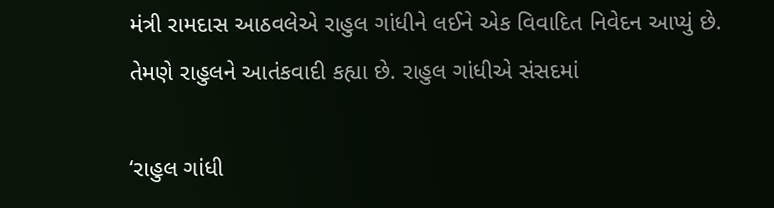મંત્રી રામદાસ આઠવલેએ રાહુલ ગાંધીને લઈને એક વિવાદિત નિવેદન આપ્યું છે. તેમણે રાહુલને આતંકવાદી કહ્યા છે. રાહુલ ગાંધીએ સંસદમાં

‘રાહુલ ગાંધી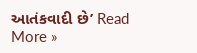આતંકવાદી છે’ Read More »